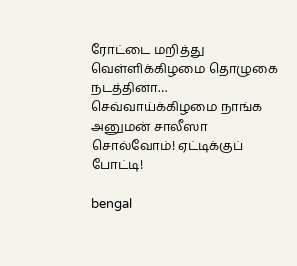ரோட்டை மறித்து வெள்ளிக்கிழமை தொழுகை நடத்தினா… செவ்வாய்க்கிழமை நாங்க அனுமன் சாலீஸா சொல்வோம்! ஏட்டிக்குப் போட்டி!

bengal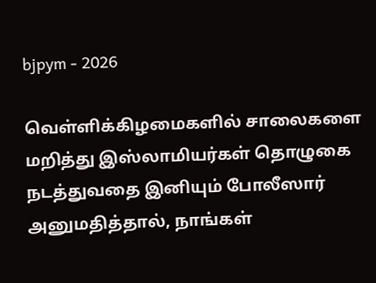bjpym - 2026

வெள்ளிக்கிழமைகளில் சாலைகளை மறித்து இஸ்லாமியர்கள் தொழுகை நடத்துவதை இனியும் போலீஸார் அனுமதித்தால், நாங்கள்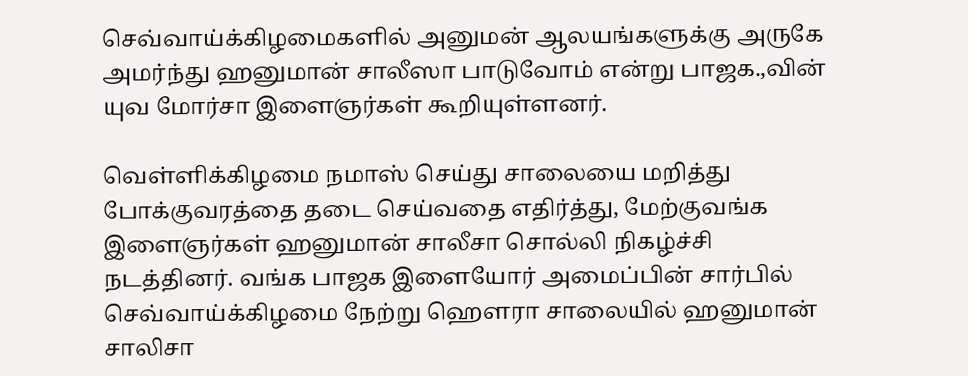செவ்வாய்க்கிழமைகளில் அனுமன் ஆலயங்களுக்கு அருகே அமர்ந்து ஹனுமான் சாலீஸா பாடுவோம் என்று பாஜக.,வின் யுவ மோர்சா இளைஞர்கள் கூறியுள்ளனர்.

வெள்ளிக்கிழமை நமாஸ் செய்து சாலையை மறித்து போக்குவரத்தை தடை செய்வதை எதிர்த்து, மேற்குவங்க இளைஞர்கள் ஹனுமான் சாலீசா சொல்லி நிகழ்ச்சி நடத்தினர். வங்க பாஜக இளையோர் அமைப்பின் சார்பில் செவ்வாய்க்கிழமை நேற்று ஹௌரா சாலையில் ஹனுமான் சாலிசா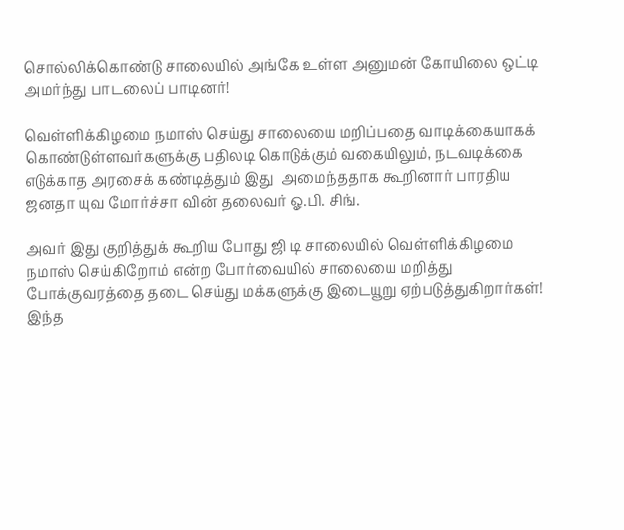சொல்லிக்கொண்டு சாலையில் அங்கே உள்ள அனுமன் கோயிலை ஒட்டி அமர்ந்து பாடலைப் பாடினர்!

வெள்ளிக்கிழமை நமாஸ் செய்து சாலையை மறிப்பதை வாடிக்கையாகக் கொண்டுள்ளவர்களுக்கு பதிலடி கொடுக்கும் வகையிலும், நடவடிக்கை எடுக்காத அரசைக் கண்டித்தும் இது  அமைந்ததாக கூறினார் பாரதிய ஜனதா யுவ மோர்ச்சா வின் தலைவர் ஓ.பி. சிங்.

அவர் இது குறித்துக் கூறிய போது ஜி டி சாலையில் வெள்ளிக்கிழமை நமாஸ் செய்கிறோம் என்ற போர்வையில் சாலையை மறித்து போக்குவரத்தை தடை செய்து மக்களுக்கு இடையூறு ஏற்படுத்துகிறார்கள்! இந்த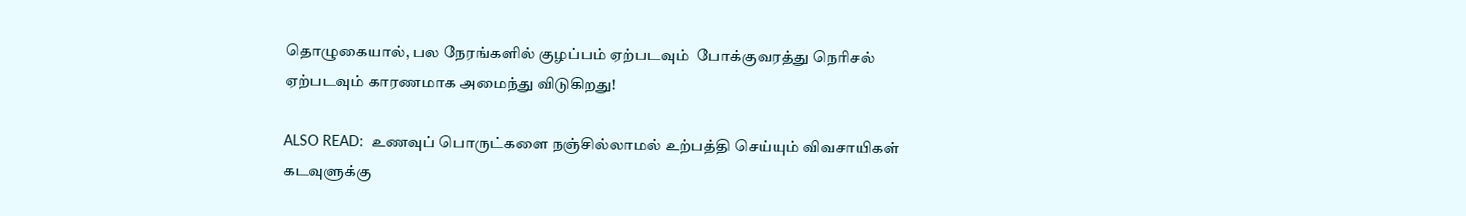தொழுகையால், பல நேரங்களில் குழப்பம் ஏற்படவும்  போக்குவரத்து நெரிசல் ஏற்படவும் காரணமாக அமைந்து விடுகிறது!

ALSO READ:  உணவுப் பொருட்களை நஞ்சில்லாமல் உற்பத்தி செய்யும் விவசாயிகள் கடவுளுக்கு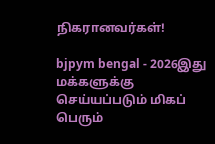நிகரானவர்கள்!

bjpym bengal - 2026இது மக்களுக்கு செய்யப்படும் மிகப் பெரும்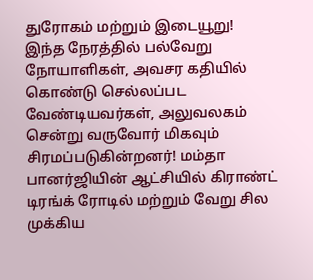துரோகம் மற்றும் இடையூறு! இந்த நேரத்தில் பல்வேறு நோயாளிகள், அவசர கதியில் கொண்டு செல்லப்பட வேண்டியவர்கள், அலுவலகம் சென்று வருவோர் மிகவும் சிரமப்படுகின்றனர்! மம்தா பானர்ஜியின் ஆட்சியில் கிராண்ட் டிரங்க் ரோடில் மற்றும் வேறு சில முக்கிய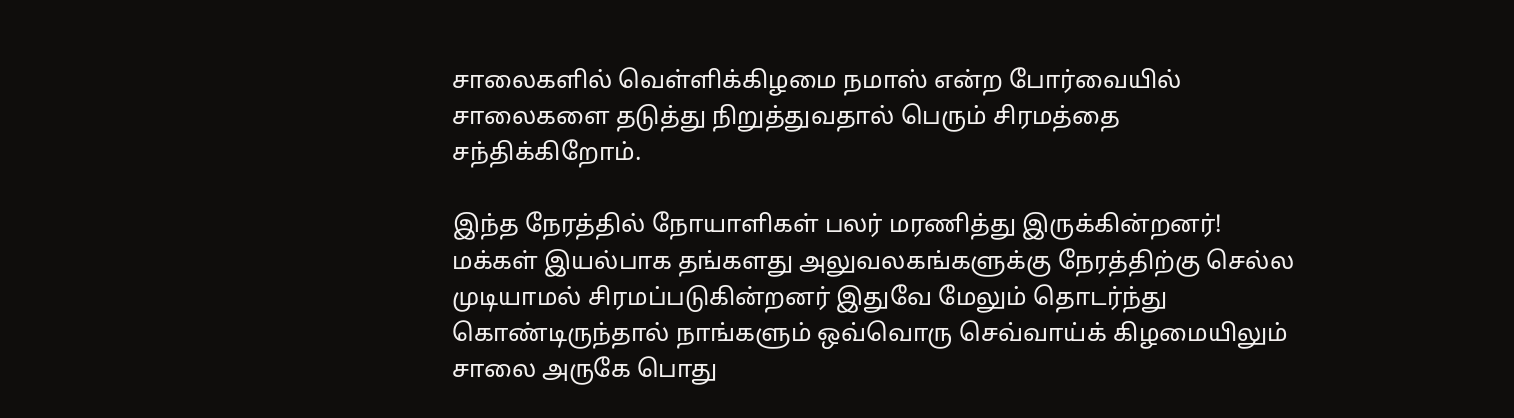சாலைகளில் வெள்ளிக்கிழமை நமாஸ் என்ற போர்வையில் சாலைகளை தடுத்து நிறுத்துவதால் பெரும் சிரமத்தை சந்திக்கிறோம்.

இந்த நேரத்தில் நோயாளிகள் பலர் மரணித்து இருக்கின்றனர்! மக்கள் இயல்பாக தங்களது அலுவலகங்களுக்கு நேரத்திற்கு செல்ல முடியாமல் சிரமப்படுகின்றனர் இதுவே மேலும் தொடர்ந்து கொண்டிருந்தால் நாங்களும் ஒவ்வொரு செவ்வாய்க் கிழமையிலும் சாலை அருகே பொது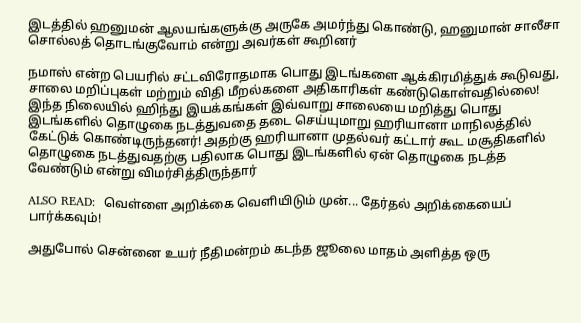இடத்தில் ஹனுமன் ஆலயங்களுக்கு அருகே அமர்ந்து கொண்டு, ஹனுமான் சாலீசா  சொல்லத் தொடங்குவோம் என்று அவர்கள் கூறினர்

நமாஸ் என்ற பெயரில் சட்டவிரோதமாக பொது இடங்களை ஆக்கிரமித்துக் கூடுவது,  சாலை மறிப்புகள் மற்றும் விதி மீறல்களை அதிகாரிகள் கண்டுகொள்வதில்லை! இந்த நிலையில் ஹிந்து இயக்கங்கள் இவ்வாறு சாலையை மறித்து பொது இடங்களில் தொழுகை நடத்துவதை தடை செய்யுமாறு ஹரியானா மாநிலத்தில் கேட்டுக் கொண்டிருந்தனர்! அதற்கு ஹரியானா முதல்வர் கட்டார் கூட மசூதிகளில் தொழுகை நடத்துவதற்கு பதிலாக பொது இடங்களில் ஏன் தொழுகை நடத்த வேண்டும் என்று விமர்சித்திருந்தார்

ALSO READ:  வெள்ளை அறிக்கை வெளியிடும் முன்... தேர்தல் அறிக்கையைப் பார்க்கவும்!

அதுபோல் சென்னை உயர் நீதிமன்றம் கடந்த ஜூலை மாதம் அளித்த ஒரு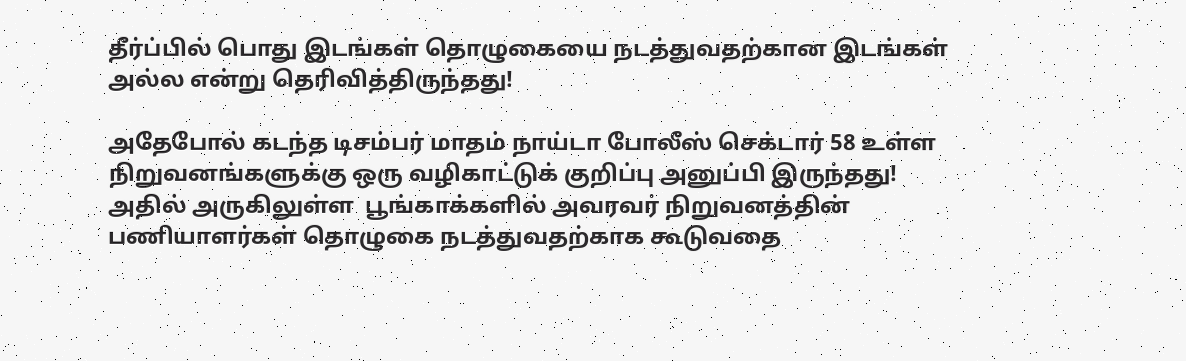தீர்ப்பில் பொது இடங்கள் தொழுகையை நடத்துவதற்கான இடங்கள் அல்ல என்று தெரிவித்திருந்தது!

அதேபோல் கடந்த டிசம்பர் மாதம் நாய்டா போலீஸ் செக்டார் 58 உள்ள நிறுவனங்களுக்கு ஒரு வழிகாட்டுக் குறிப்பு அனுப்பி இருந்தது! அதில் அருகிலுள்ள  பூங்காக்களில் அவரவர் நிறுவனத்தின் பணியாளர்கள் தொழுகை நடத்துவதற்காக கூடுவதை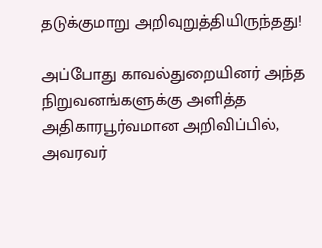தடுக்குமாறு அறிவுறுத்தியிருந்தது!

அப்போது காவல்துறையினர் அந்த நிறுவனங்களுக்கு அளித்த அதிகாரபூர்வமான அறிவிப்பில், அவரவர்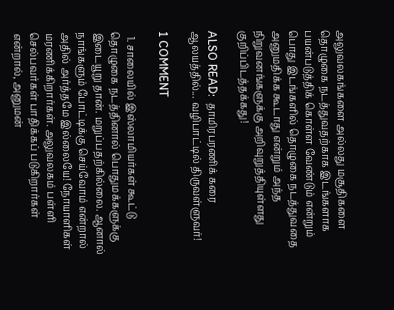அலுவலகங்களை அல்லது மசூதிகளை தொழுகை நடத்துவதற்காக இடங்களாக பயன்படுத்திக் கொள்ள வேண்டும் என்றும் பொது இடங்களில் தொழுகை நடத்துவதை அனுமதிக்க கூடாது என்றும் அந்த நிறுவனங்களுக்கு அறிவுறுத்தியுள்ளது குறிப்பிடத்தக்கது!

ALSO READ:  தாமிரபரணிக் கரை ஆலயத்தில்... வழிபாட்டில் திருவள்ளுவர்!

1 COMMENT

  1. சாலையில் இஸ்லாமியர்கள் கூட்டு தொழுகை நடத்தினால் பொதுமக்களுக்கு இடையூறு தான். மறுப்பதற்கில்லை. ஆனால் நாங்களும் போட்டிக்கு செய்வோம் என்றால் அதில் அர்த்தமே இல்லையே! நோயாளிகள் மரணிக்கிறார்கள். அலுவலகம் பள்ளி செல்பவர்கள் பாதிக்கப் படுகிறார்கள் என்றால், அனுமன்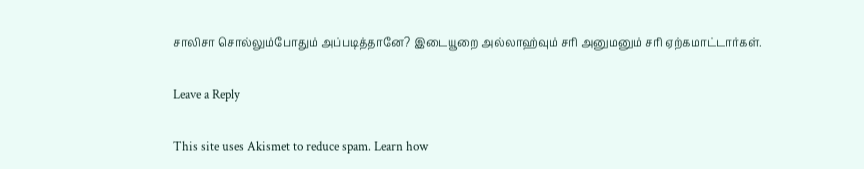சாலிசா சொல்லும்போதும் அப்படித்தானே? இடையூறை அல்லாஹ்வும் சரி அனுமனும் சரி ஏற்கமாட்டார்கள்.

Leave a Reply

This site uses Akismet to reduce spam. Learn how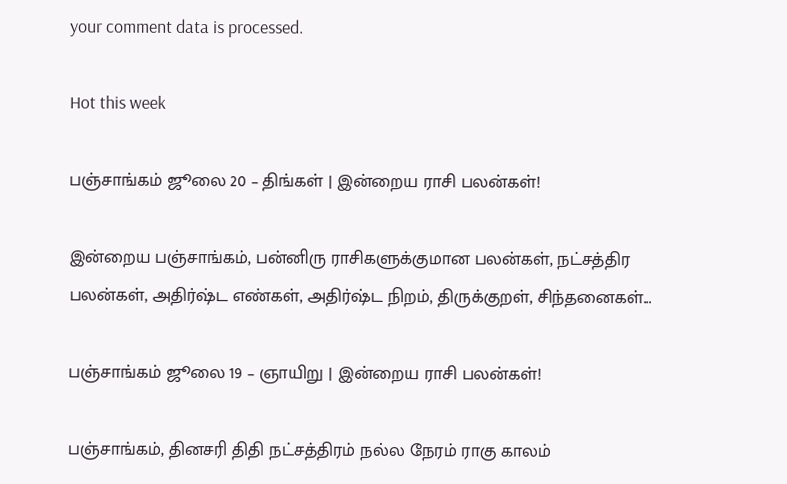your comment data is processed.

Hot this week

பஞ்சாங்கம் ஜூலை 20 – திங்கள் | இன்றைய ராசி பலன்கள்!

இன்றைய பஞ்சாங்கம், பன்னிரு ராசிகளுக்குமான பலன்கள், நட்சத்திர பலன்கள், அதிர்ஷ்ட எண்கள், அதிர்ஷ்ட நிறம், திருக்குறள், சிந்தனைகள்...

பஞ்சாங்கம் ஜூலை 19 – ஞாயிறு | இன்றைய ராசி பலன்கள்!

பஞ்சாங்கம், தினசரி திதி நட்சத்திரம் நல்ல நேரம் ராகு காலம்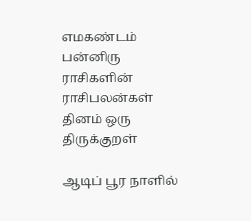எமகண்டம் பன்னிரு ராசிகளின் ராசிபலன்கள் தினம் ஒரு திருக்குறள்

ஆடிப் பூர நாளில்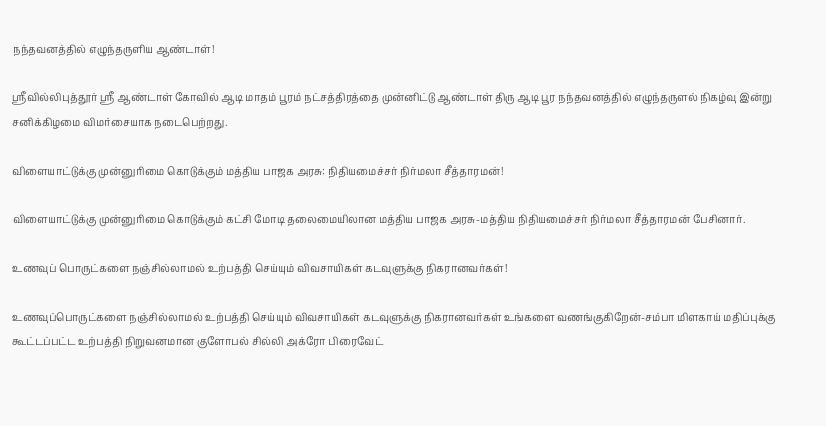நந்தவனத்தில் எழுந்தருளிய ஆண்டாள்!

ஸ்ரீவில்லிபுத்தூர் ஸ்ரீ ஆண்டாள் கோவில் ஆடி மாதம் பூரம் நட்சத்திரத்தை முன்னிட்டு ஆண்டாள் திரு ஆடி பூர நந்தவனத்தில் எழுந்தருளல் நிகழ்வு இன்று சனிக்கிழமை விமர்சையாக நடைபெற்றது.

விளையாட்டுக்கு முன்னுரிமை கொடுக்கும் மத்திய பாஜக அரசு: நிதியமைச்சர் நிர்மலா சீத்தாரமன்!

விளையாட்டுக்கு முன்னுரிமை கொடுக்கும் கட்சி மோடி தலைமையிலான மத்திய பாஜக அரசு-மத்திய நிதியமைச்சர் நிர்மலா சீத்தாரமன் பேசினார்.

உணவுப் பொருட்களை நஞ்சில்லாமல் உற்பத்தி செய்யும் விவசாயிகள் கடவுளுக்கு நிகரானவர்கள்!

உணவுப்பொருட்களை நஞ்சில்லாமல் உற்பத்தி செய்யும் விவசாயிகள் கடவுளுக்கு நிகரானவர்கள் உங்களை வணங்குகிறேன்-சம்பா மிளகாய் மதிப்புக்கு கூட்டப்பட்ட உற்பத்தி நிறுவனமான குளோபல் சில்லி அக்ரோ பிரைவேட்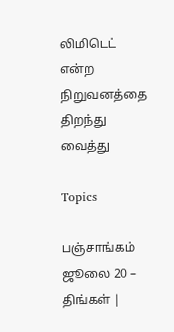லிமிடெட் என்ற நிறுவனத்தை திறந்து வைத்து

Topics

பஞ்சாங்கம் ஜூலை 20 – திங்கள் |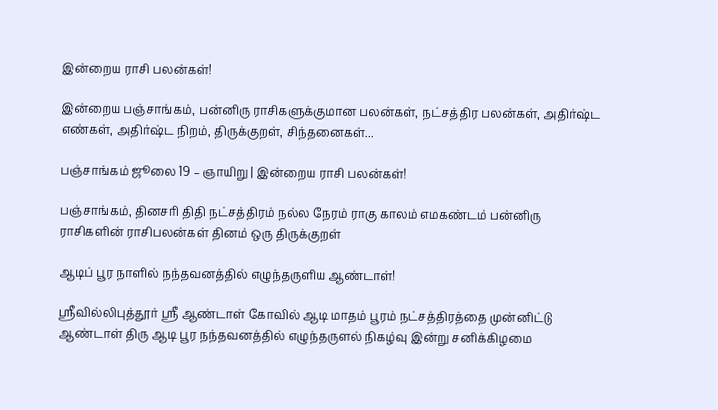இன்றைய ராசி பலன்கள்!

இன்றைய பஞ்சாங்கம், பன்னிரு ராசிகளுக்குமான பலன்கள், நட்சத்திர பலன்கள், அதிர்ஷ்ட எண்கள், அதிர்ஷ்ட நிறம், திருக்குறள், சிந்தனைகள்...

பஞ்சாங்கம் ஜூலை 19 – ஞாயிறு | இன்றைய ராசி பலன்கள்!

பஞ்சாங்கம், தினசரி திதி நட்சத்திரம் நல்ல நேரம் ராகு காலம் எமகண்டம் பன்னிரு ராசிகளின் ராசிபலன்கள் தினம் ஒரு திருக்குறள்

ஆடிப் பூர நாளில் நந்தவனத்தில் எழுந்தருளிய ஆண்டாள்!

ஸ்ரீவில்லிபுத்தூர் ஸ்ரீ ஆண்டாள் கோவில் ஆடி மாதம் பூரம் நட்சத்திரத்தை முன்னிட்டு ஆண்டாள் திரு ஆடி பூர நந்தவனத்தில் எழுந்தருளல் நிகழ்வு இன்று சனிக்கிழமை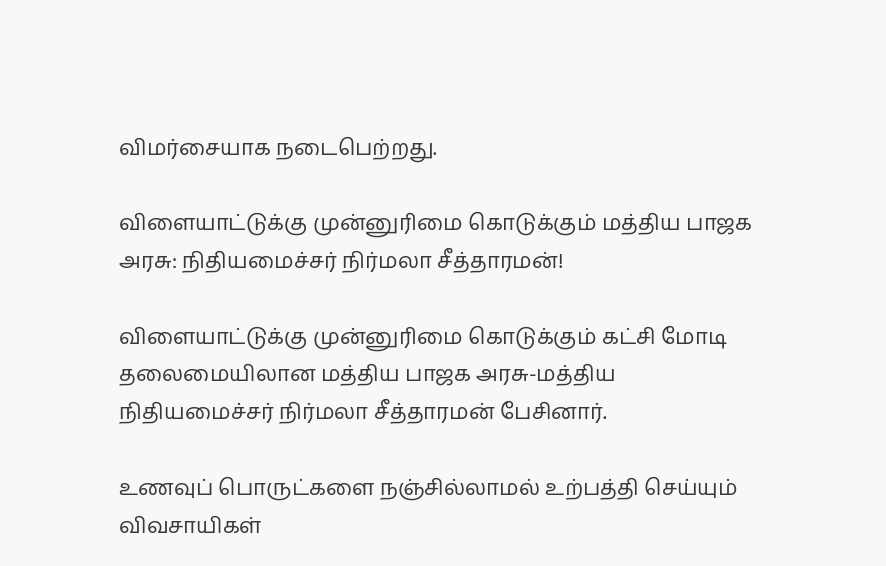விமர்சையாக நடைபெற்றது.

விளையாட்டுக்கு முன்னுரிமை கொடுக்கும் மத்திய பாஜக அரசு: நிதியமைச்சர் நிர்மலா சீத்தாரமன்!

விளையாட்டுக்கு முன்னுரிமை கொடுக்கும் கட்சி மோடி தலைமையிலான மத்திய பாஜக அரசு-மத்திய நிதியமைச்சர் நிர்மலா சீத்தாரமன் பேசினார்.

உணவுப் பொருட்களை நஞ்சில்லாமல் உற்பத்தி செய்யும் விவசாயிகள்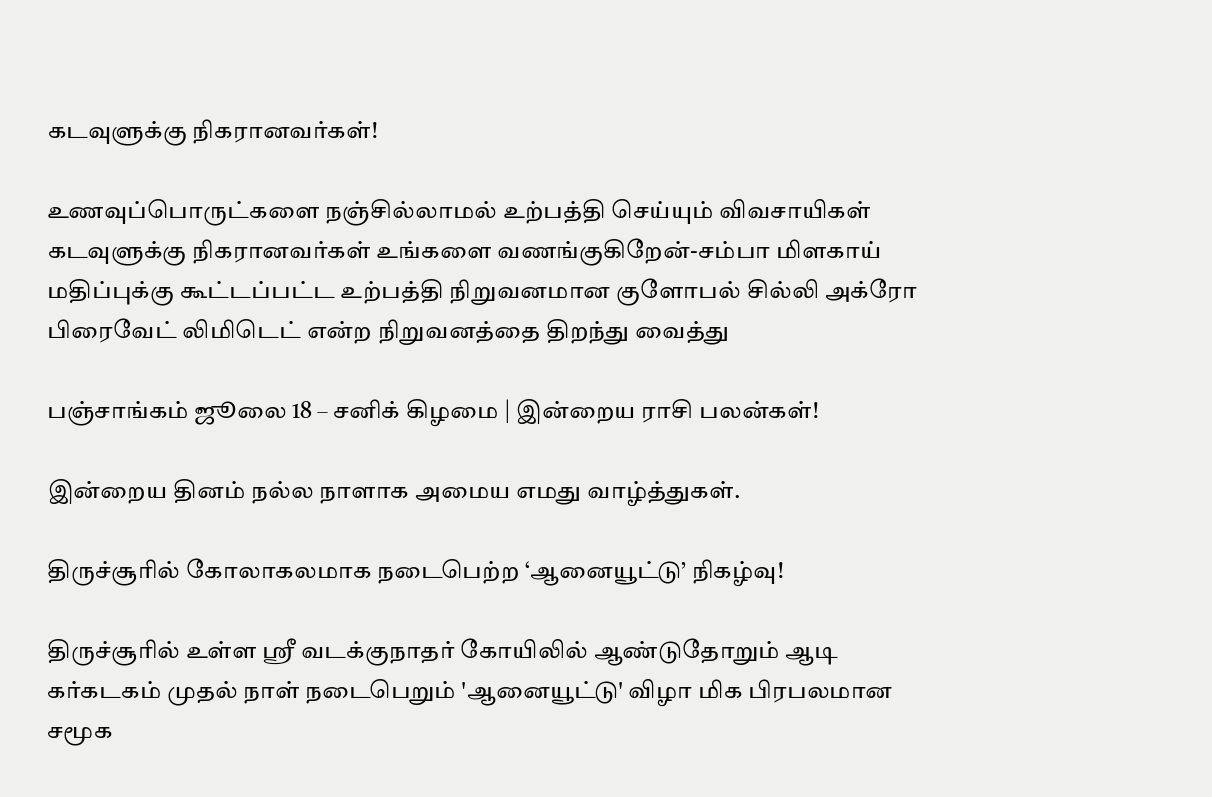கடவுளுக்கு நிகரானவர்கள்!

உணவுப்பொருட்களை நஞ்சில்லாமல் உற்பத்தி செய்யும் விவசாயிகள் கடவுளுக்கு நிகரானவர்கள் உங்களை வணங்குகிறேன்-சம்பா மிளகாய் மதிப்புக்கு கூட்டப்பட்ட உற்பத்தி நிறுவனமான குளோபல் சில்லி அக்ரோ பிரைவேட் லிமிடெட் என்ற நிறுவனத்தை திறந்து வைத்து

பஞ்சாங்கம் ஜூலை 18 – சனிக் கிழமை | இன்றைய ராசி பலன்கள்!

இன்றைய தினம் நல்ல நாளாக அமைய எமது வாழ்த்துகள்.

திருச்சூரில் கோலாகலமாக நடைபெற்ற ‘ஆனையூட்டு’ நிகழ்வு!

திருச்சூரில் உள்ள ஸ்ரீ வடக்குநாதர் கோயிலில் ஆண்டுதோறும் ஆடி கர்கடகம் முதல் நாள் நடைபெறும் 'ஆனையூட்டு' விழா மிக பிரபலமான சமூக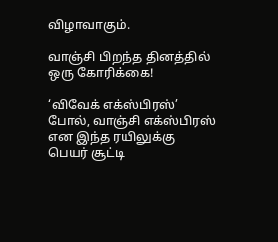விழாவாகும்.

வாஞ்சி பிறந்த தினத்தில் ஒரு கோரிக்கை!

‘விவேக் எக்ஸ்பிரஸ்’ போல், வாஞ்சி எக்ஸ்பிரஸ் என இந்த ரயிலுக்கு பெயர் சூட்டி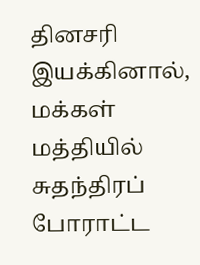தினசரி இயக்கினால், மக்கள் மத்தியில் சுதந்திரப் போராட்ட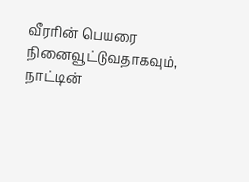வீரரின் பெயரை நினைவூட்டுவதாகவும், நாட்டின்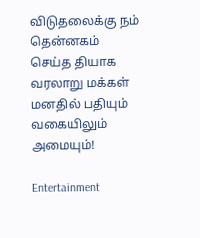விடுதலைக்கு நம் தென்னகம் செய்த தியாக வரலாறு மக்கள் மனதில் பதியும் வகையிலும் அமையும்!

Entertainment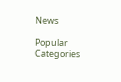News

Popular Categories